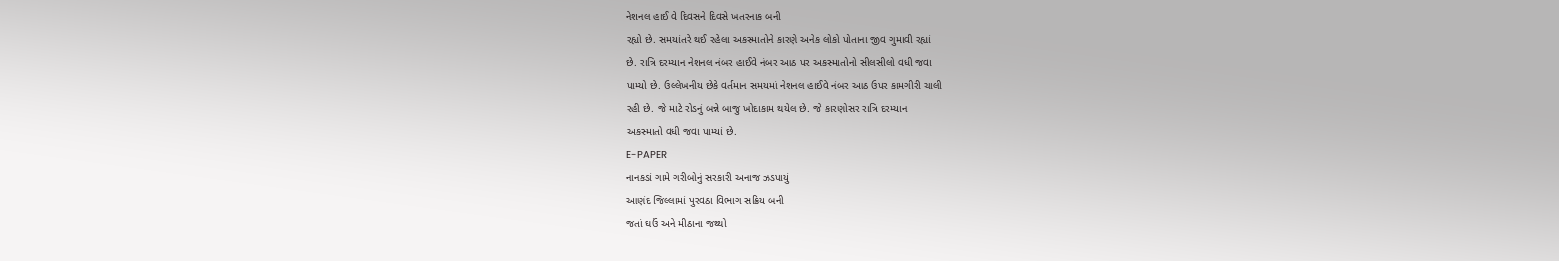નેશનલ હાઈ વે દિવસને દિવસે ખતરનાક બની
રહ્યો છે. સમયાંતરે થઈ રહેલા અકસ્માતોને કારણે અનેક લોકો પોતાના જીવ ગુમાવી રહ્યાં
છે. રાત્રિ દરમ્યાન નેશનલ નંબર હાઈવે નંબર આઠ પર અકસ્માતોનો સીલસીલો વધી જવા
પામ્યો છે. ઉલ્લેખનીય છેકે વર્તમાન સમયમાં નેશનલ હાઈવે નંબર આઠ ઉપર કામગીરી ચાલી
રહી છે. જે માટે રોડનું બન્ને બાજુ ખોદાકામ થયેલ છે. જે કારણોસર રાત્રિ દરમ્યાન
અકસ્માતો વધી જવા પામ્યાં છે.
E-PAPER
નાનકડાં ગામે ગરીબોનું સરકારી અનાજ ઝડપાયું
આણંદ જિલ્લામાં પુરવઠા વિભાગ સક્રિય બની
જતાં ઘઉં અને મીઠાના જથ્થો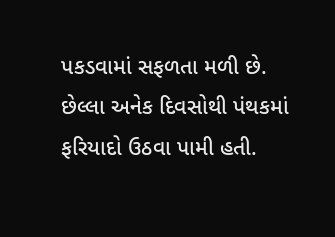પકડવામાં સફળતા મળી છે. છેલ્લા અનેક દિવસોથી પંથકમાં
ફરિયાદો ઉઠવા પામી હતી.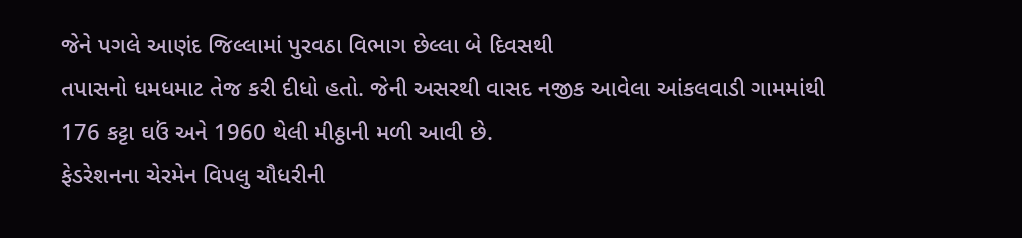જેને પગલે આણંદ જિલ્લામાં પુરવઠા વિભાગ છેલ્લા બે દિવસથી
તપાસનો ધમધમાટ તેજ કરી દીધો હતો. જેની અસરથી વાસદ નજીક આવેલા આંકલવાડી ગામમાંથી
176 કટ્ટા ઘઉં અને 1960 થેલી મીઠ્ઠાની મળી આવી છે.
ફેડરેશનના ચેરમેન વિપલુ ચૌધરીની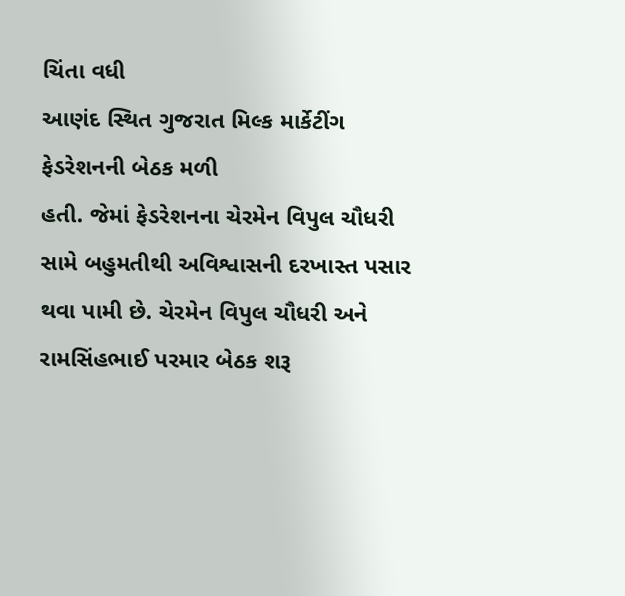ચિંતા વધી
આણંદ સ્થિત ગુજરાત મિલ્ક માર્કેટીંગ ફેડરેશનની બેઠક મળી
હતી. જેમાં ફેડરેશનના ચેરમેન વિપુલ ચૌધરી સામે બહુમતીથી અવિશ્વાસની દરખાસ્ત પસાર
થવા પામી છે. ચેરમેન વિપુલ ચૌધરી અને રામસિંહભાઈ પરમાર બેઠક શરૂ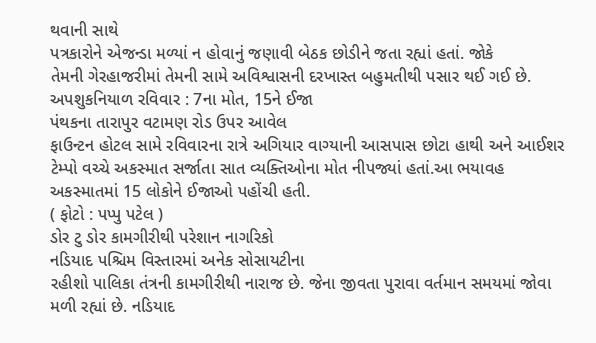થવાની સાથે
પત્રકારોને એજન્ડા મળ્યાં ન હોવાનું જણાવી બેઠક છોડીને જતા રહ્યાં હતાં. જોકે
તેમની ગેરહાજરીમાં તેમની સામે અવિશ્વાસની દરખાસ્ત બહુમતીથી પસાર થઈ ગઈ છે.
અપશુકનિયાળ રવિવાર : 7ના મોત, 15ને ઈજા
પંથકના તારાપુર વટામણ રોડ ઉપર આવેલ
ફાઉન્ટન હોટલ સામે રવિવારના રાત્રે અગિયાર વાગ્યાની આસપાસ છોટા હાથી અને આઈશર
ટેમ્પો વચ્ચે અકસ્માત સર્જાતા સાત વ્યક્તિઓના મોત નીપજ્યાં હતાં.આ ભયાવહ
અકસ્માતમાં 15 લોકોને ઈજાઓ પહોંચી હતી.
( ફોટો : પપ્પુ પટેલ )
ડોર ટુ ડોર કામગીરીથી પરેશાન નાગરિકો
નડિયાદ પશ્ચિમ વિસ્તારમાં અનેક સોસાયટીના
રહીશો પાલિકા તંત્રની કામગીરીથી નારાજ છે. જેના જીવતા પુરાવા વર્તમાન સમયમાં જોવા
મળી રહ્યાં છે. નડિયાદ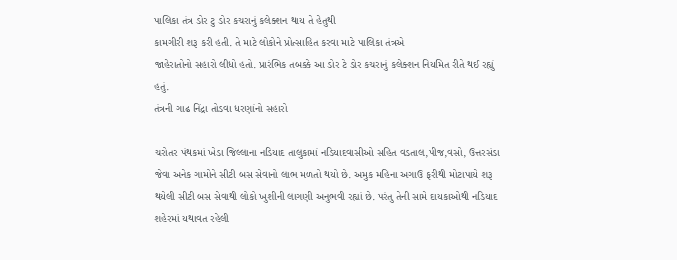પાલિકા તંત્ર ડોર ટુ ડોર કચરાનું કલેક્શન થાય તે હેતુથી
કામગીરી શરૂ કરી હતી. તે માટે લોકોને પ્રોત્સાહિત કરવા માટે પાલિકા તંત્રએ
જાહેરાતોનો સહારો લીધો હતો. પ્રારંભિક તબક્કે આ ડોર ટે ડોર કચરાનું કલેક્શન નિયમિત રીતે થઈ રહ્યું હતું.
તંત્રની ગાઢ નિંદ્રા તોડવા ધરણાંનો સહારો

ચરોતર પંથકમાં ખેડા જિલ્લાના નડિયાદ તાલુકામાં નડિયાદવાસીઓ સહિત વડતાલ,પીજ,વસો, ઉત્તરસંડા જેવા અનેક ગામોને સીટી બસ સેવાનો લાભ મળતો થયો છે. અમુક મહિના અગાઉ ફરીથી મોટાપાયે શરૂ થયેલી સીટી બસ સેવાથી લોકો ખુશીની લાગણી અનુભવી રહ્યાં છે. પરંતુ તેની સામે દાયકાઓથી નડિયાદ શહેરમાં યથાવત રહેલી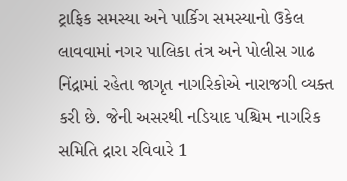ટ્રાફિક સમસ્યા અને પાર્કિગ સમસ્યાનો ઉકેલ લાવવામાં નગર પાલિકા તંત્ર અને પોલીસ ગાઢ નિંદ્રામાં રહેતા જાગૃત નાગરિકોએ નારાજગી વ્યક્ત કરી છે. જેની અસરથી નડિયાદ પશ્ચિમ નાગરિક સમિતિ દ્રારા રવિવારે 1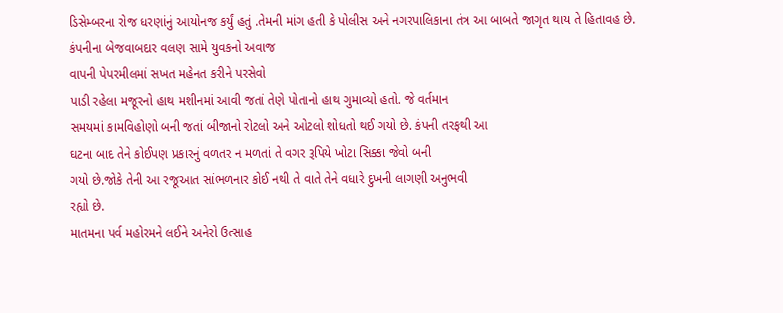ડિસેમ્બરના રોજ ધરણાંનું આયોનજ કર્યું હતું .તેમની માંગ હતી કે પોલીસ અને નગરપાલિકાના તંત્ર આ બાબતે જાગૃત થાય તે હિતાવહ છે.
કંપનીના બેજવાબદાર વલણ સામે યુવકનો અવાજ
વાપની પેપરમીલમાં સખત મહેનત કરીને પરસેવો
પાડી રહેલા મજૂરનો હાથ મશીનમાં આવી જતાં તેણે પોતાનો હાથ ગુમાવ્યો હતો. જે વર્તમાન
સમયમાં કામવિહોણો બની જતાં બીજાનો રોટલો અને ઓટલો શોધતો થઈ ગયો છે. કંપની તરફથી આ
ઘટના બાદ તેને કોઈપણ પ્રકારનું વળતર ન મળતાં તે વગર રૂપિયે ખોટા સિક્કા જેવો બની
ગયો છે.જોકે તેની આ રજૂઆત સાંભળનાર કોઈ નથી તે વાતે તેને વધારે દુખની લાગણી અનુભવી
રહ્યો છે.
માતમના પર્વ મહોરમને લઈને અનેરો ઉત્સાહ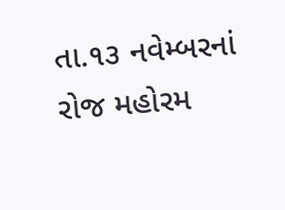તા.૧૩ નવેમ્બરનાં રોજ મહોરમ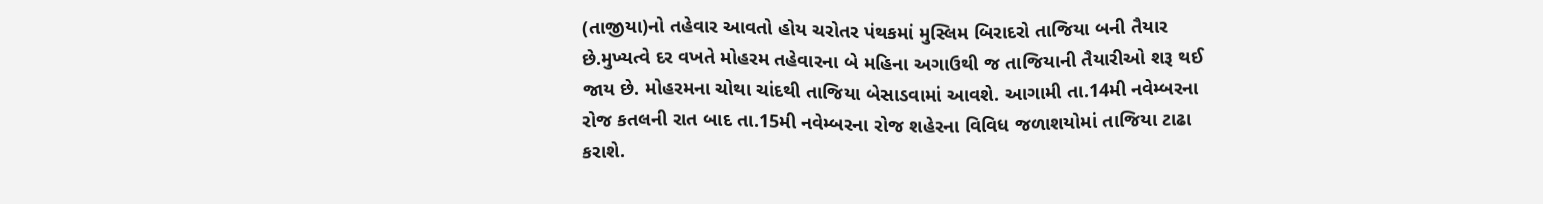(તાજીયા)નો તહેવાર આવતો હોય ચરોતર પંથકમાં મુસ્લિમ બિરાદરો તાજિયા બની તૈયાર છે.મુખ્યત્વે દર વખતે મોહરમ તહેવારના બે મહિના અગાઉથી જ તાજિયાની તૈયારીઓ શરૂ થઈ જાય છે. મોહરમના ચોથા ચાંદથી તાજિયા બેસાડવામાં આવશે. આગામી તા.14મી નવેમ્બરના રોજ કતલની રાત બાદ તા.15મી નવેમ્બરના રોજ શહેરના વિવિધ જળાશયોમાં તાજિયા ટાઢા કરાશે.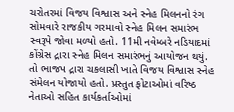ચરોતરમાં વિજય વિશ્વાસ અને સ્નેહ મિલનનો રંગ
સોમવારે રાજકીય ગરમાવો સ્નેહ મિલન સમારંભ સ્વરૂપે જોવા મળ્યો હતો. 11મી નવેમ્બરે નડિયાદમાં કોંગ્રેસ દ્રારા સ્નેહ મિલન સમારંભનું આયોજન થયું. તો ભાજપ દ્રારા ચકલાસી ખાતે વિજય વિશ્વાસ સ્નેહ સંમેલન યોજાયો હતો. પ્રસ્તુત ફોટાઓમાં વરિષ્ઠ નેતાઓ સહિત કાર્યકર્તાઓમાં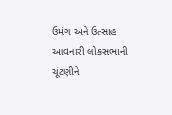ઉમંગ અને ઉત્સાહ આવનારી લોકસભાની ચૂંટણીને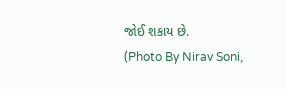જોઈ શકાય છે.
(Photo By Nirav Soni,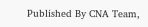Published By CNA Team,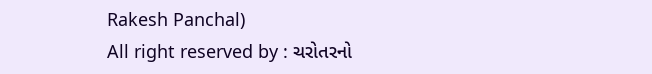Rakesh Panchal)
All right reserved by : ચરોતરનો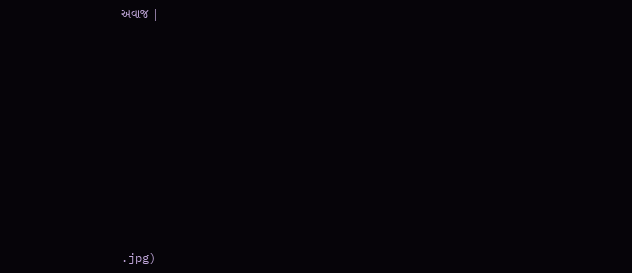અવાજ |












.jpg)